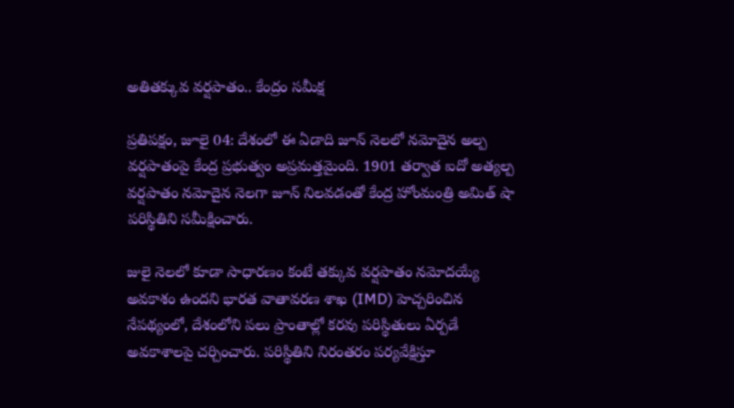అతితక్కువ వర్షపాతం.. కేంద్రం సమీక్ష

ప్రతిపక్షం, జూలై 04: దేశంలో ఈ ఏడాది జూన్ నెలలో నమోదైన అల్ప వర్షపాతంపై కేంద్ర ప్రభుత్వం అప్రమత్తమైంది. 1901 తర్వాత ఐదో అత్యల్ప వర్షపాతం నమోదైన నెలగా జూన్ నిలవడంతో కేంద్ర హోంమంత్రి అమిత్ షా పరిస్థితిని సమీక్షించారు.

జులై నెలలో కూడా సాధారణం కంటే తక్కువ వర్షపాతం నమోదయ్యే అవకాశం ఉందని భారత వాతావరణ శాఖ (IMD) హెచ్చరించిన నేపథ్యంలో, దేశంలోని పలు ప్రాంతాల్లో కరవు పరిస్థితులు ఏర్పడే అవకాశాలపై చర్చించారు. పరిస్థితిని నిరంతరం పర్యవేక్షిస్తూ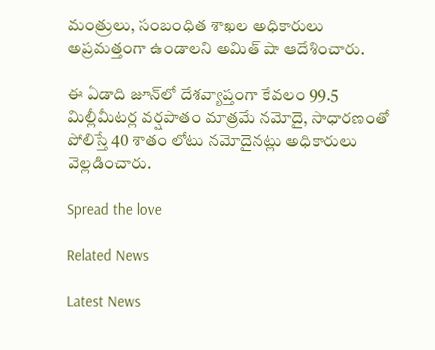మంత్రులు, సంబంధిత శాఖల అధికారులు అప్రమత్తంగా ఉండాలని అమిత్ షా ఆదేశించారు.

ఈ ఏడాది జూన్‌లో దేశవ్యాప్తంగా కేవలం 99.5 మిల్లీమీటర్ల వర్షపాతం మాత్రమే నమోదై, సాధారణంతో పోలిస్తే 40 శాతం లోటు నమోదైనట్లు అధికారులు వెల్లడించారు.

Spread the love

Related News

Latest News